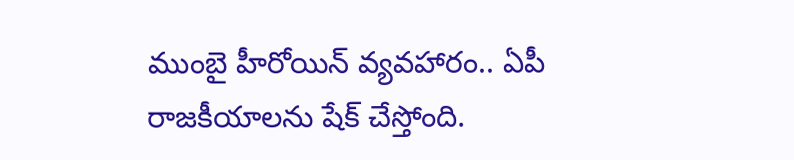ముంబై హీరోయిన్ వ్యవహారం.. ఏపీ రాజకీయాలను షేక్ చేస్తోంది.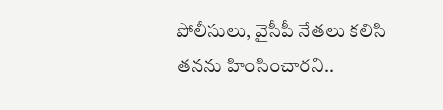పోలీసులు, వైసీపీ నేతలు కలిసి తనను హింసించారని..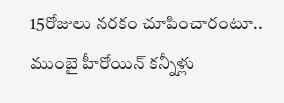15రోజులు నరకం చూపించారంటూ.. ముంబై హీరోయిన్ కన్నీళ్లు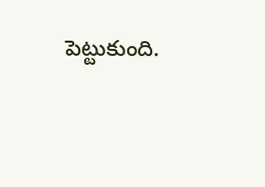పెట్టుకుంది.